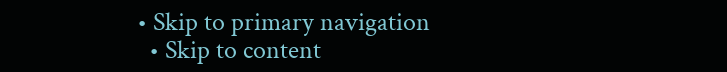• Skip to primary navigation
  • Skip to content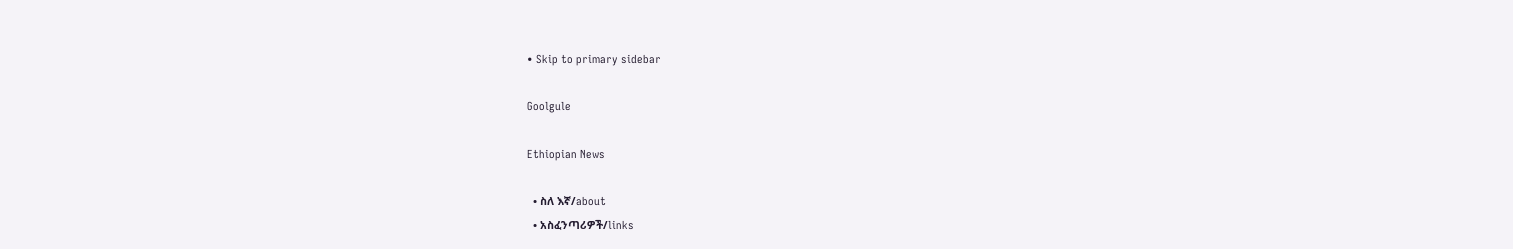• Skip to primary sidebar

Goolgule

Ethiopian News

  • ስለ እኛ/about
  • አስፈንጣሪዎች/links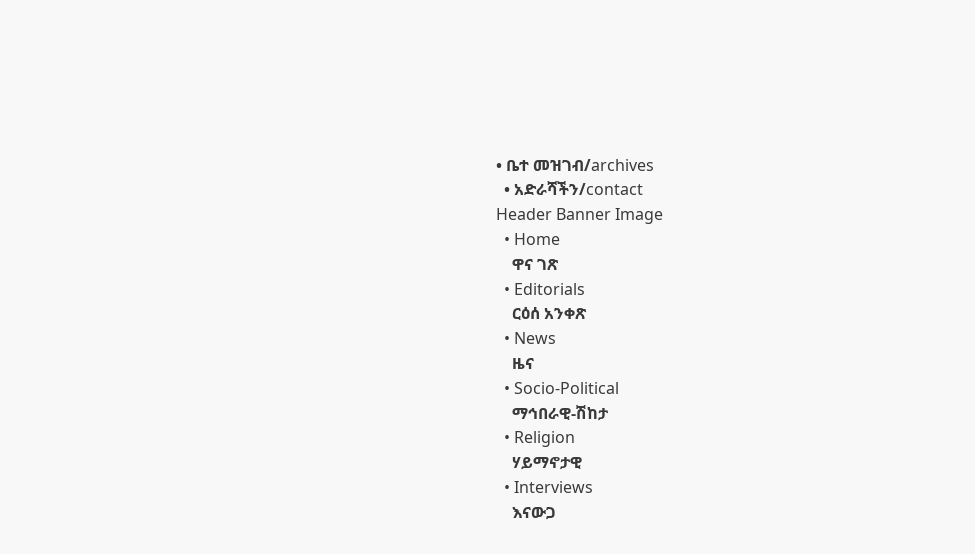• ቤተ መዝገብ/archives
  • አድራሻችን/contact
Header Banner Image
  • Home
    ዋና ገጽ
  • Editorials
    ርዕሰ አንቀጽ
  • News
    ዜና
  • Socio-Political
    ማኅበራዊ-ሽከታ
  • Religion
    ሃይማኖታዊ
  • Interviews
    እናውጋ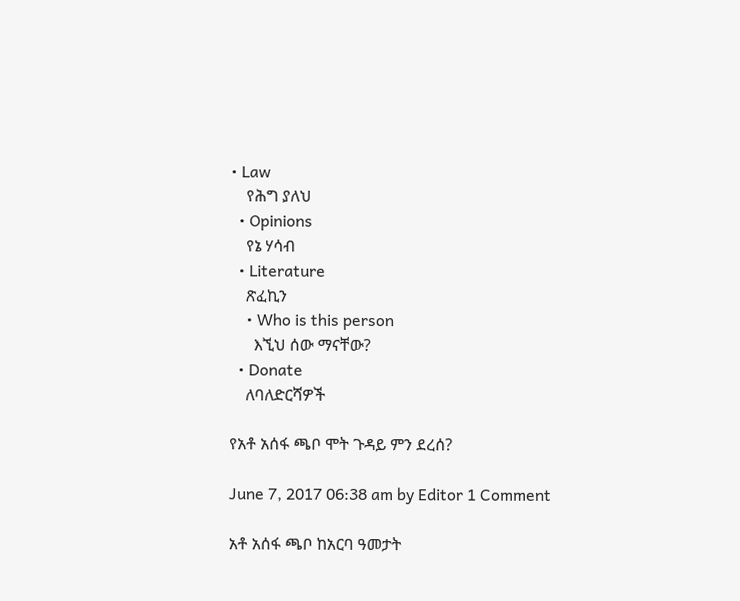• Law
    የሕግ ያለህ
  • Opinions
    የኔ ሃሳብ
  • Literature
    ጽፈኪን
    • Who is this person
      እኚህ ሰው ማናቸው?
  • Donate
    ለባለድርሻዎች

የአቶ አሰፋ ጫቦ ሞት ጉዳይ ምን ደረሰ?

June 7, 2017 06:38 am by Editor 1 Comment

አቶ አሰፋ ጫቦ ከአርባ ዓመታት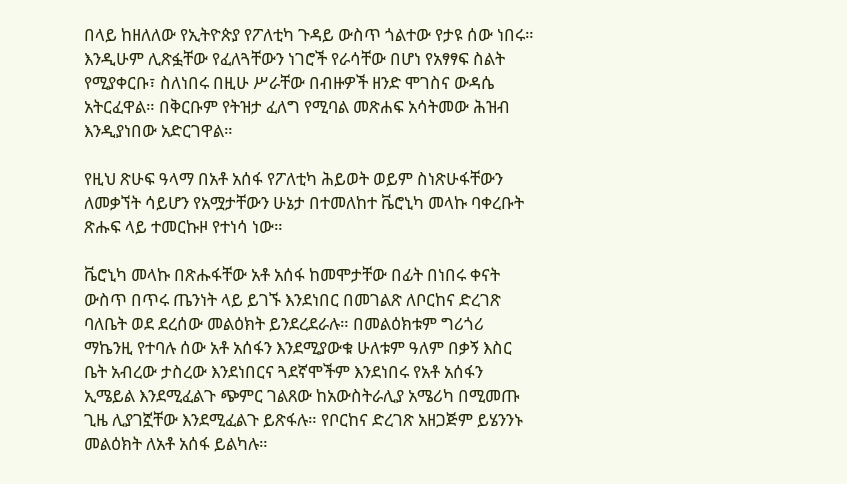በላይ ከዘለለው የኢትዮጵያ የፖለቲካ ጉዳይ ውስጥ ጎልተው የታዩ ሰው ነበሩ። እንዲሁም ሊጽፏቸው የፈለጓቸውን ነገሮች የራሳቸው በሆነ የአፃፃፍ ስልት የሚያቀርቡ፣ ስለነበሩ በዚሁ ሥራቸው በብዙዎች ዘንድ ሞገስና ውዳሴ አትርፈዋል። በቅርቡም የትዝታ ፈለግ የሚባል መጽሐፍ አሳትመው ሕዝብ እንዲያነበው አድርገዋል።

የዚህ ጽሁፍ ዓላማ በአቶ አሰፋ የፖለቲካ ሕይወት ወይም ስነጽሁፋቸውን ለመቃኘት ሳይሆን የአሟታቸውን ሁኔታ በተመለከተ ቬሮኒካ መላኩ ባቀረቡት ጽሑፍ ላይ ተመርኩዞ የተነሳ ነው።

ቬሮኒካ መላኩ በጽሑፋቸው አቶ አሰፋ ከመሞታቸው በፊት በነበሩ ቀናት ውስጥ በጥሩ ጤንነት ላይ ይገኙ እንደነበር በመገልጽ ለቦርከና ድረገጽ ባለቤት ወደ ደረሰው መልዕክት ይንደረደራሉ። በመልዕክቱም ግሪጎሪ ማኬንዚ የተባሉ ሰው አቶ አሰፋን እንደሚያውቁ ሁለቱም ዓለም በቃኝ እስር ቤት አብረው ታስረው እንደነበርና ጓደኛሞችም እንደነበሩ የአቶ አሰፋን ኢሜይል እንደሚፈልጉ ጭምር ገልጸው ከአውስትራሊያ አሜሪካ በሚመጡ ጊዜ ሊያገኟቸው እንደሚፈልጉ ይጽፋሉ። የቦርከና ድረገጽ አዘጋጅም ይሄንንኑ መልዕክት ለአቶ አሰፋ ይልካሉ።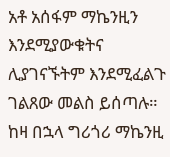አቶ አሰፋም ማኬንዚን እንደሚያውቁትና ሊያገናኙትም እንደሚፈልጉ ገልጸው መልስ ይሰጣሉ። ከዛ በኋላ ግሪጎሪ ማኬንዚ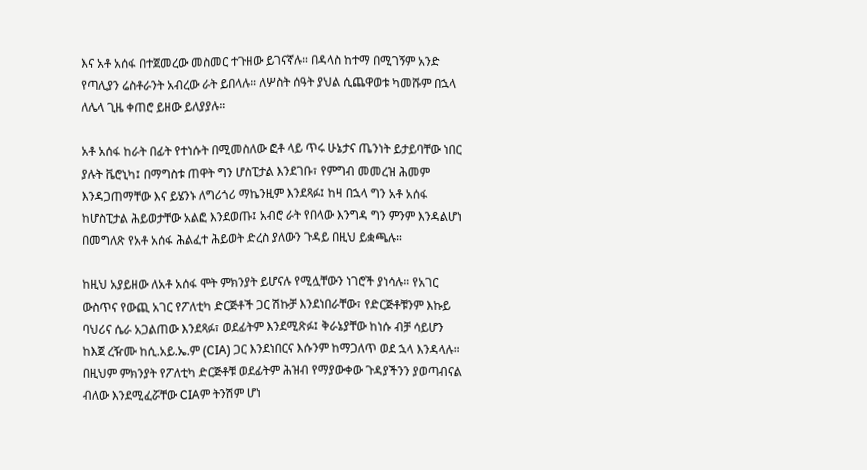እና አቶ አሰፋ በተጀመረው መስመር ተጉዘው ይገናኛሉ። በዳላስ ከተማ በሚገኝም አንድ የጣሊያን ሬስቶራንት አብረው ራት ይበላሉ። ለሦስት ሰዓት ያህል ሲጨዋወቱ ካመሹም በኋላ ለሌላ ጊዜ ቀጠሮ ይዘው ይለያያሉ።

አቶ አሰፋ ከራት በፊት የተነሱት በሚመስለው ፎቶ ላይ ጥሩ ሁኔታና ጤንነት ይታይባቸው ነበር ያሉት ቬሮኒካ፤ በማግስቱ ጠዋት ግን ሆስፒታል እንደገቡ፣ የምግብ መመረዝ ሕመም እንዳጋጠማቸው እና ይሄንኑ ለግሪጎሪ ማኬንዚም እንደጻፉ፤ ከዛ በኋላ ግን አቶ አሰፋ ከሆስፒታል ሕይወታቸው አልፎ እንደወጡ፤ አብሮ ራት የበላው እንግዳ ግን ምንም እንዳልሆነ በመግለጽ የአቶ አሰፋ ሕልፈተ ሕይወት ድረስ ያለውን ጉዳይ በዚህ ይቋጫሉ።

ከዚህ አያይዘው ለአቶ አሰፋ ሞት ምክንያት ይሆናሉ የሚሏቸውን ነገሮች ያነሳሉ። የአገር ውስጥና የውጪ አገር የፖለቲካ ድርጅቶች ጋር ሽኩቻ እንደነበራቸው፣ የድርጅቶቹንም እኩይ ባህሪና ሴራ አጋልጠው እንደጻፉ፣ ወደፊትም እንደሚጽፉ፤ ቅራኔያቸው ከነሱ ብቻ ሳይሆን ከእጀ ረዥሙ ከሲ.አይ.ኤ.ም (CIA) ጋር እንደነበርና እሱንም ከማጋለጥ ወደ ኋላ እንዳላሉ። በዚህም ምክንያት የፖለቲካ ድርጅቶቹ ወደፊትም ሕዝብ የማያውቀው ጉዳያችንን ያወጣብናል ብለው እንደሚፈሯቸው CIAም ትንሽም ሆነ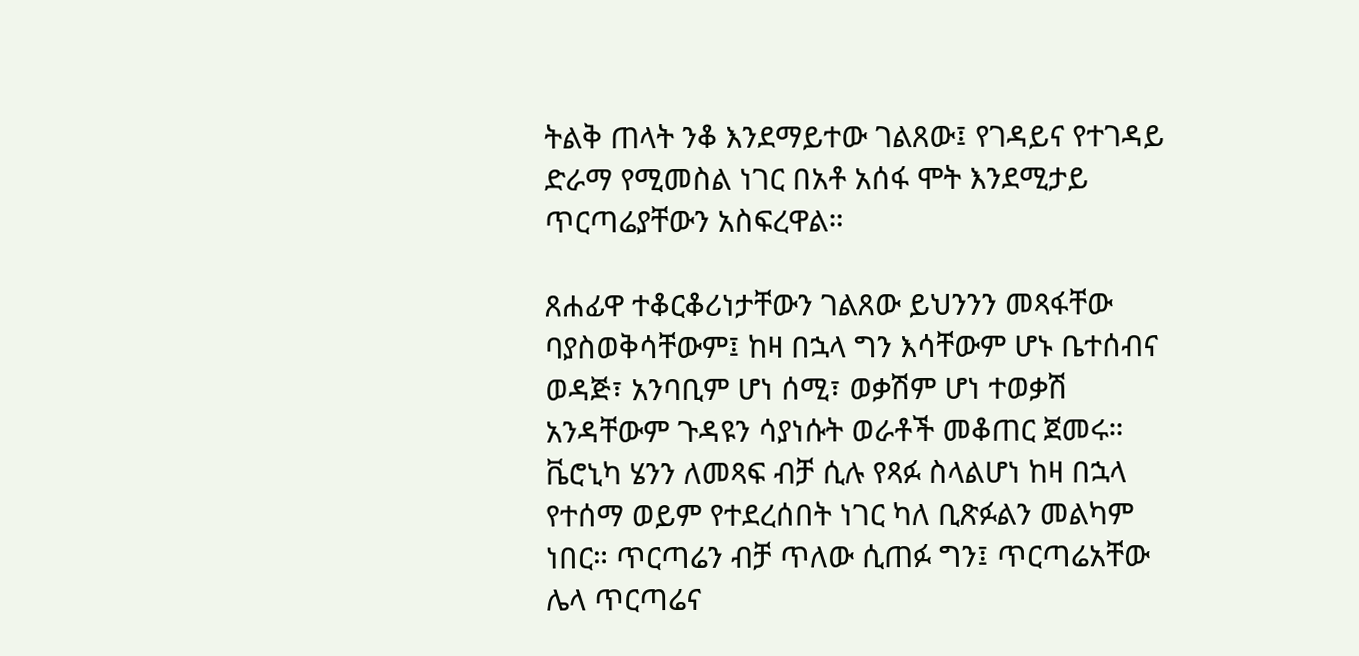ትልቅ ጠላት ንቆ እንደማይተው ገልጸው፤ የገዳይና የተገዳይ ድራማ የሚመስል ነገር በአቶ አሰፋ ሞት እንደሚታይ ጥርጣሬያቸውን አስፍረዋል።

ጸሐፊዋ ተቆርቆሪነታቸውን ገልጸው ይህንንን መጻፋቸው ባያስወቅሳቸውም፤ ከዛ በኋላ ግን እሳቸውም ሆኑ ቤተሰብና ወዳጅ፣ አንባቢም ሆነ ሰሚ፣ ወቃሽም ሆነ ተወቃሽ አንዳቸውም ጉዳዩን ሳያነሱት ወራቶች መቆጠር ጀመሩ። ቬሮኒካ ሄንን ለመጻፍ ብቻ ሲሉ የጻፉ ስላልሆነ ከዛ በኋላ የተሰማ ወይም የተደረሰበት ነገር ካለ ቢጽፉልን መልካም ነበር። ጥርጣሬን ብቻ ጥለው ሲጠፉ ግን፤ ጥርጣሬአቸው ሌላ ጥርጣሬና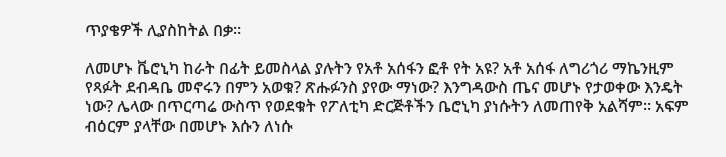ጥያቄዎች ሊያስከትል በቃ።

ለመሆኑ ቬሮኒካ ከራት በፊት ይመስላል ያሉትን የአቶ አሰፋን ፎቶ የት አዩ? አቶ አሰፋ ለግሪጎሪ ማኬንዚም የጻፉት ደብዳቤ መኖሩን በምን አወቁ? ጽሑፉንስ ያየው ማነው? እንግዳውስ ጤና መሆኑ የታወቀው እንዴት ነው? ሌላው በጥርጣሬ ውስጥ የወደቁት የፖለቲካ ድርጅቶችን ቤሮኒካ ያነሱትን ለመጠየቅ አልሻም። አፍም ብዕርም ያላቸው በመሆኑ እሱን ለነሱ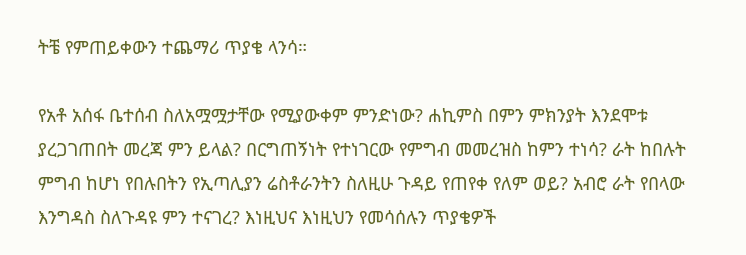ትቼ የምጠይቀውን ተጨማሪ ጥያቄ ላንሳ።

የአቶ አሰፋ ቤተሰብ ስለአሟሟታቸው የሚያውቀም ምንድነው? ሐኪምስ በምን ምክንያት እንደሞቱ ያረጋገጠበት መረጃ ምን ይላል? በርግጠኝነት የተነገርው የምግብ መመረዝስ ከምን ተነሳ? ራት ከበሉት ምግብ ከሆነ የበሉበትን የኢጣሊያን ሬስቶራንትን ስለዚሁ ጉዳይ የጠየቀ የለም ወይ? አብሮ ራት የበላው እንግዳስ ስለጉዳዩ ምን ተናገረ? እነዚህና እነዚህን የመሳሰሉን ጥያቄዎች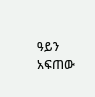ዓይን አፍጠው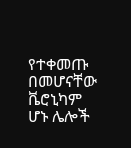የተቀመጡ በመሆናቸው ቬሮኒካም ሆኑ ሌሎች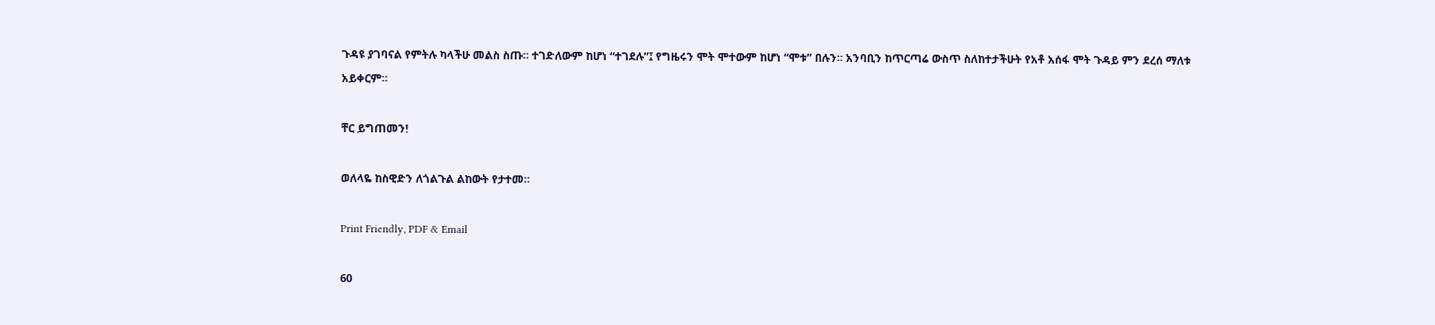ጉዳዩ ያገባናል የምትሉ ካላችሁ መልስ ስጡ። ተገድለውም ከሆነ “ተገደሉ”፤ የግዜሩን ሞት ሞተውም ከሆነ “ሞቱ” በሉን። አንባቢን ከጥርጣሬ ውስጥ ስለከተታችሁት የአቶ አሰፋ ሞት ጉዳይ ምን ደረሰ ማለቱ አይቀርም።

ቸር ይግጠመን!

ወለላዬ ከስዊድን ለጎልጉል ልከውት የታተመ።

Print Friendly, PDF & Email

60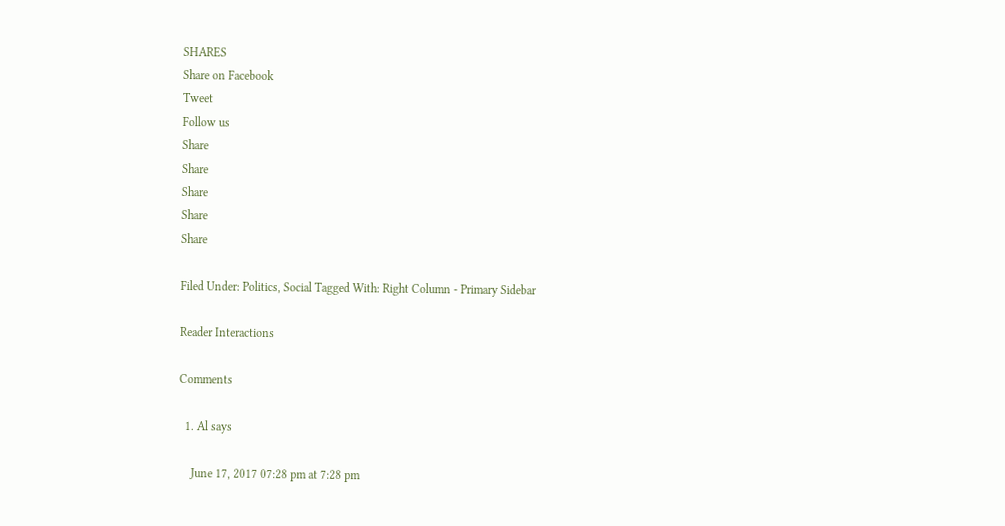SHARES
Share on Facebook
Tweet
Follow us
Share
Share
Share
Share
Share

Filed Under: Politics, Social Tagged With: Right Column - Primary Sidebar

Reader Interactions

Comments

  1. Al says

    June 17, 2017 07:28 pm at 7:28 pm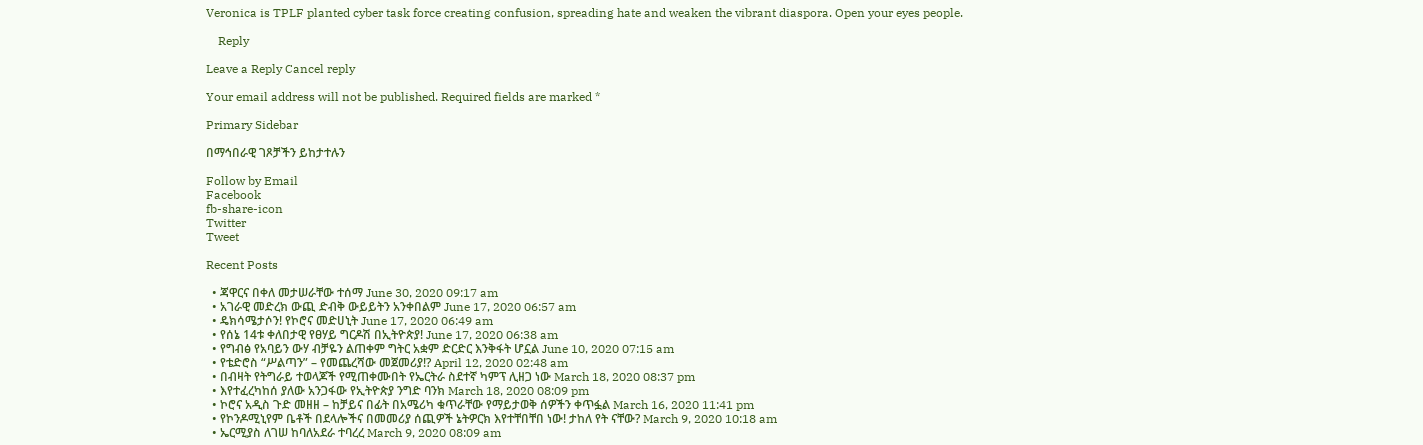Veronica is TPLF planted cyber task force creating confusion, spreading hate and weaken the vibrant diaspora. Open your eyes people.

    Reply

Leave a Reply Cancel reply

Your email address will not be published. Required fields are marked *

Primary Sidebar

በማኅበራዊ ገጾቻችን ይከታተሉን

Follow by Email
Facebook
fb-share-icon
Twitter
Tweet

Recent Posts

  • ጃዋርና በቀለ መታሠራቸው ተሰማ June 30, 2020 09:17 am
  • አገራዊ መድረክ ውጪ ድብቅ ውይይትን አንቀበልም June 17, 2020 06:57 am
  • ዴክሳሜታሶን! የኮሮና መድሀኒት June 17, 2020 06:49 am
  • የሰኔ 14ቱ ቀለበታዊ የፀሃይ ግርዶሽ በኢትዮጵያ! June 17, 2020 06:38 am
  • የግብፅ የአባይን ውሃ ብቻዬን ልጠቀም ግትር አቋም ድርድር እንቅፋት ሆኗል June 10, 2020 07:15 am
  • የቴድሮስ “ሥልጣን” – የመጨረሻው መጀመሪያ!? April 12, 2020 02:48 am
  • በብዛት የትግራይ ተወላጆች የሚጠቀሙበት የኤርትራ ስደተኛ ካምፕ ሊዘጋ ነው March 18, 2020 08:37 pm
  • እየተፈረካከሰ ያለው አንጋፋው የኢትዮጵያ ንግድ ባንክ March 18, 2020 08:09 pm
  • ኮሮና አዲስ ጉድ መዘዘ – ከቻይና በፊት በአሜሪካ ቁጥራቸው የማይታወቅ ሰዎችን ቀጥፏል March 16, 2020 11:41 pm
  • የኮንዶሚኒየም ቤቶች በደላሎችና በመመሪያ ሰጪዎች ኔትዎርክ እየተቸበቸበ ነው! ታከለ የት ናቸው? March 9, 2020 10:18 am
  • ኤርሚያስ ለገሠ ከባለአደራ ተባረረ March 9, 2020 08:09 am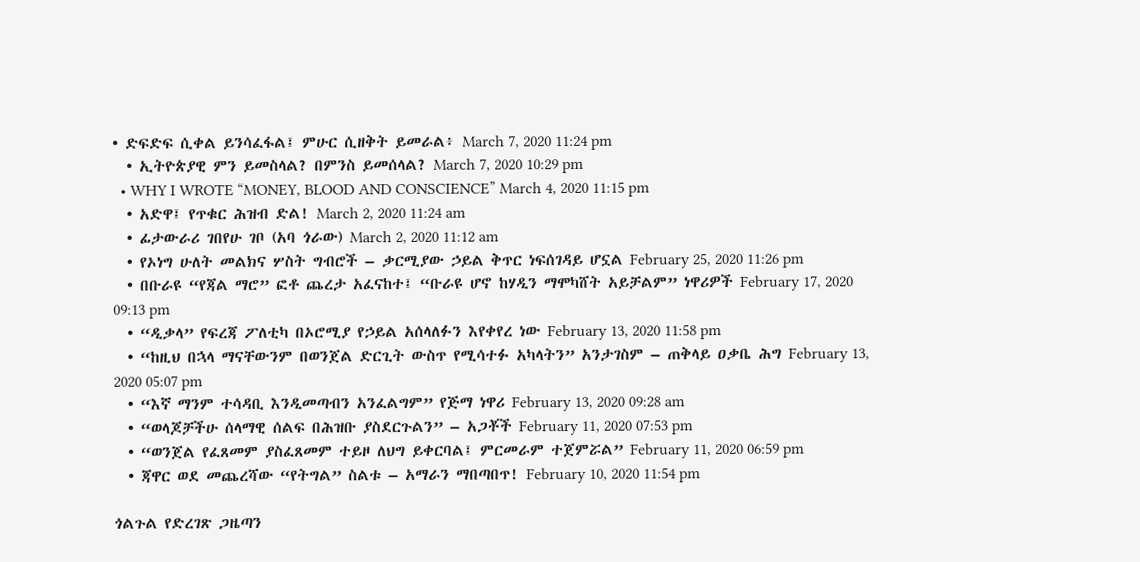• ድፍድፍ ሲቀል ይንሳፈፋል፤ ምሁር ሲዘቅት ይመራል፥ March 7, 2020 11:24 pm
  • ኢትዮጵያዊ ምን ይመስላል? በምንስ ይመሰላል? March 7, 2020 10:29 pm
  • WHY I WROTE “MONEY, BLOOD AND CONSCIENCE” March 4, 2020 11:15 pm
  • አድዋ፤ የጥቁር ሕዝብ ድል! March 2, 2020 11:24 am
  • ፊታውራሪ ገበየሁ ገቦ (አባ ጎራው) March 2, 2020 11:12 am
  • የኦነግ ሁለት መልክና ሦስት ግብሮች – ቃርሚያው ኃይል ቅጥር ነፍሰገዳይ ሆኗል February 25, 2020 11:26 pm
  • በቡራዩ “የጃል ማሮ” ፎቶ ጨረታ አፈናከተ፤ “ቡራዩ ሆኖ ከሃዲን ማሞካሸት አይቻልም” ነዋሪዎች February 17, 2020 09:13 pm
  • “ዲቃላ” የፍረጃ ፖለቲካ በኦሮሚያ የኃይል አሰላለፉን እየቀየረ ነው February 13, 2020 11:58 pm
  • “ከዚህ በኋላ ማናቸውንም በወንጀል ድርጊት ውስጥ የሚሳተፉ አካላትን” አንታገስም – ጠቅላይ ዐቃቤ ሕግ February 13, 2020 05:07 pm
  • “እኛ ማንም ተሳዳቢ እንዲመጣብን አንፈልግም” የጅማ ነዋሪ February 13, 2020 09:28 am
  • “ወላጆቻችሁ ሰላማዊ ሰልፍ በሕዝቡ ያስደርጉልን” – አጋቾች February 11, 2020 07:53 pm
  • “ወንጀል የፈጸመም ያስፈጸመም ተይዞ ለህግ ይቀርባል፤ ምርመራም ተጀምሯል” February 11, 2020 06:59 pm
  • ጃዋር ወደ መጨረሻው “የትግል” ስልቱ – አማራን ማበጣበጥ! February 10, 2020 11:54 pm

ጎልጉል የድረገጽ ጋዜጣን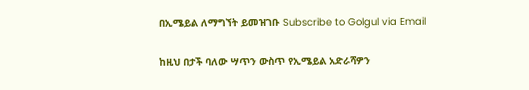በኢሜይል ለማግኘት ይመዝገቡ Subscribe to Golgul via Email

ከዚህ በታች ባለው ሣጥን ውስጥ የኢሜይል አድራሻዎን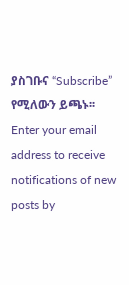ያስገቡና “Subscribe” የሚለውን ይጫኑ፡፡
Enter your email address to receive notifications of new posts by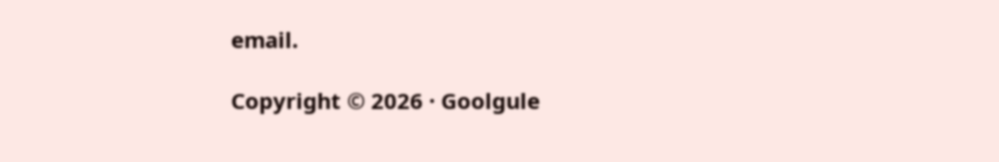email.

Copyright © 2026 · Goolgule